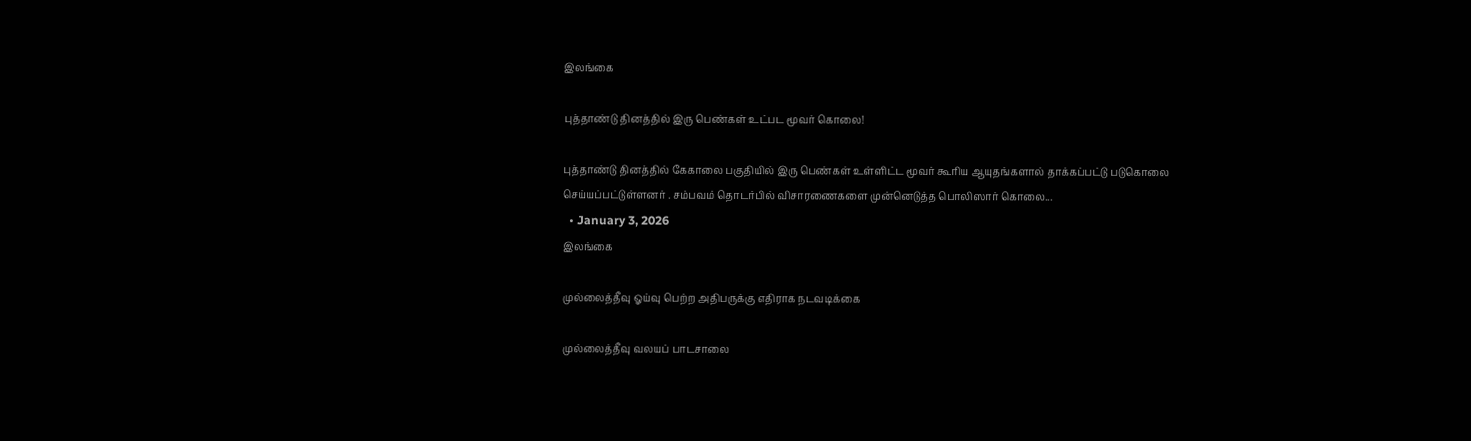இலங்கை

புத்தாண்டு தினத்தில் இரு பெண்கள் உட்பட மூவர் கொலை!

புத்தாண்டு தினத்தில் கேகாலை பகுதியில் இரு பெண்கள் உள்ளிட்ட மூவர் கூரிய ஆயுதங்களால் தாக்கப்பட்டு படுகொலை செய்யப்பட்டுள்ளனர் . சம்பவம் தொடர்பில் விசாரணைகளை முன்னெடுத்த பொலிஸார் கொலை...
  • January 3, 2026
இலங்கை

முல்லைத்தீவு ஓய்வு பெற்ற அதிபருக்கு எதிராக நடவடிக்கை

முல்லைத்தீவு வலயப் பாடசாலை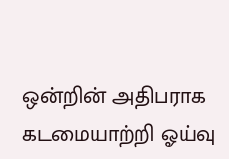ஒன்றின் அதிபராக கடமையாற்றி ஓய்வு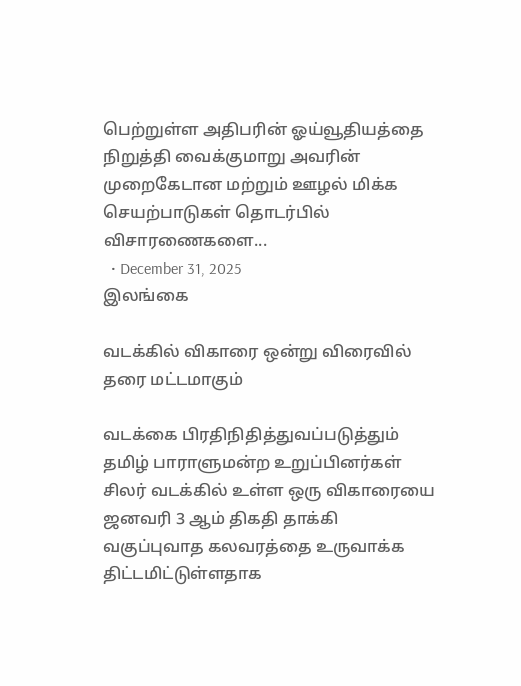பெற்றுள்ள அதிபரின் ஓய்வூதியத்தை நிறுத்தி வைக்குமாறு அவரின் முறைகேடான மற்றும் ஊழல் மிக்க செயற்பாடுகள் தொடர்பில் விசாரணைகளை...
  • December 31, 2025
இலங்கை

வடக்கில் விகாரை ஒன்று விரைவில் தரை மட்டமாகும்

வடக்கை பிரதிநிதித்துவப்படுத்தும் தமிழ் பாராளுமன்ற உறுப்பினர்கள் சிலர் வடக்கில் உள்ள ஒரு விகாரையை ஜனவரி 3 ஆம் திகதி தாக்கி வகுப்புவாத கலவரத்தை உருவாக்க திட்டமிட்டுள்ளதாக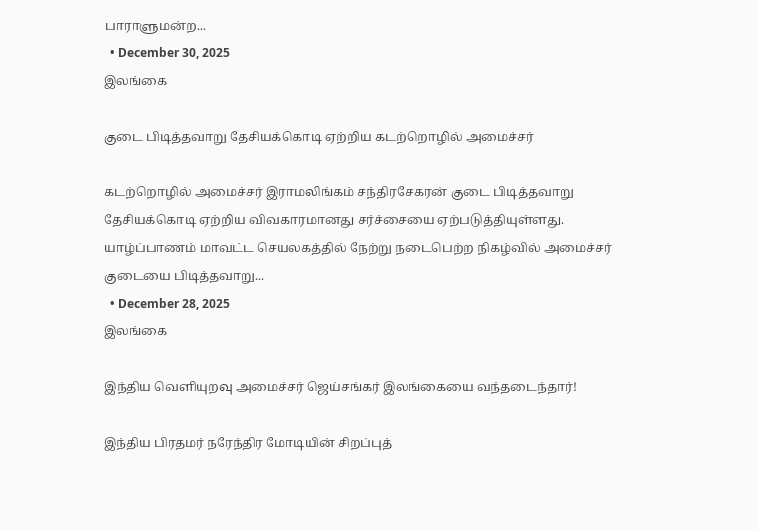பாராளுமன்ற...
  • December 30, 2025
இலங்கை

குடை பிடித்தவாறு தேசியக்கொடி ஏற்றிய கடற்றொழில் அமைச்சர்

கடற்றொழில் அமைச்சர் இராமலிங்கம் சந்திரசேகரன் குடை பிடித்தவாறு தேசியக்கொடி ஏற்றிய விவகாரமானது சர்ச்சையை ஏற்படுத்தியுள்ளது. யாழ்ப்பாணம் மாவட்ட செயலகத்தில் நேற்று நடைபெற்ற நிகழ்வில் அமைச்சர் குடையை பிடித்தவாறு...
  • December 28, 2025
இலங்கை

இந்திய வெளியுறவு அமைச்சர் ஜெய்சங்கர் இலங்கையை வந்தடைந்தார்!

இந்திய பிரதமர் நரேந்திர மோடியின் சிறப்புத்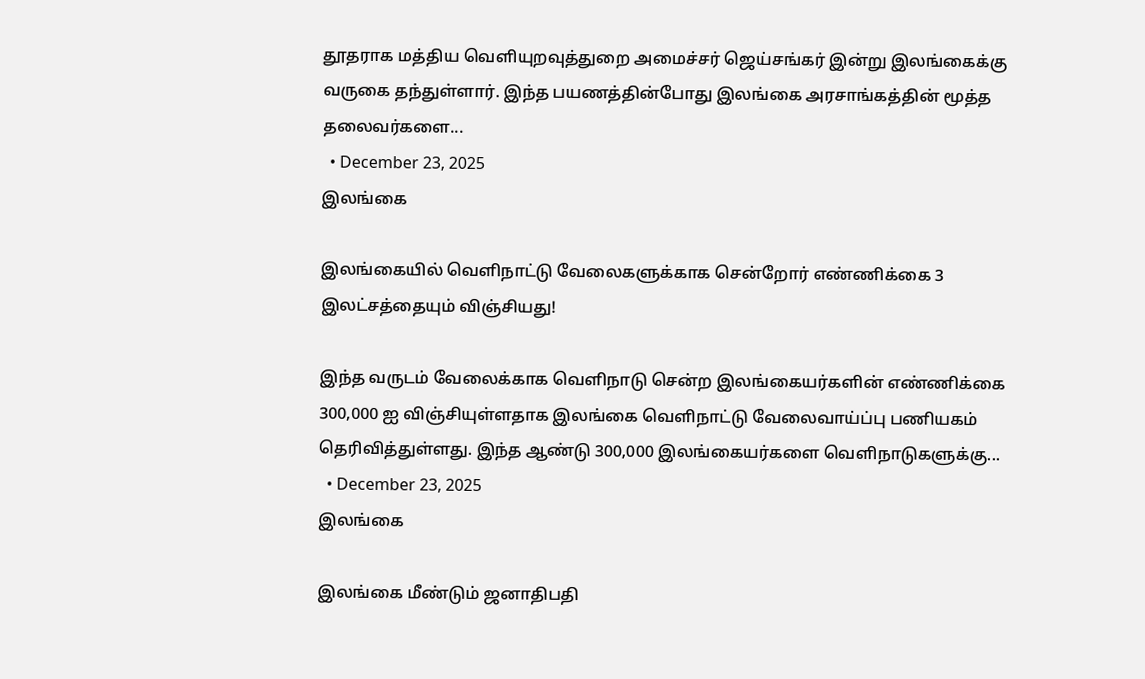தூதராக மத்திய வெளியுறவுத்துறை அமைச்சர் ஜெய்சங்கர் இன்று இலங்கைக்கு வருகை தந்துள்ளார். இந்த பயணத்தின்போது இலங்கை அரசாங்கத்தின் மூத்த தலைவர்களை...
  • December 23, 2025
இலங்கை

இலங்கையில் வெளிநாட்டு வேலைகளுக்காக சென்றோர் எண்ணிக்கை 3 இலட்சத்தையும் விஞ்சியது!

இந்த வருடம் வேலைக்காக வெளிநாடு சென்ற இலங்கையர்களின் எண்ணிக்கை 300,000 ஐ விஞ்சியுள்ளதாக இலங்கை வெளிநாட்டு வேலைவாய்ப்பு பணியகம் தெரிவித்துள்ளது. இந்த ஆண்டு 300,000 இலங்கையர்களை வெளிநாடுகளுக்கு...
  • December 23, 2025
இலங்கை

இலங்கை மீண்டும் ஜனாதிபதி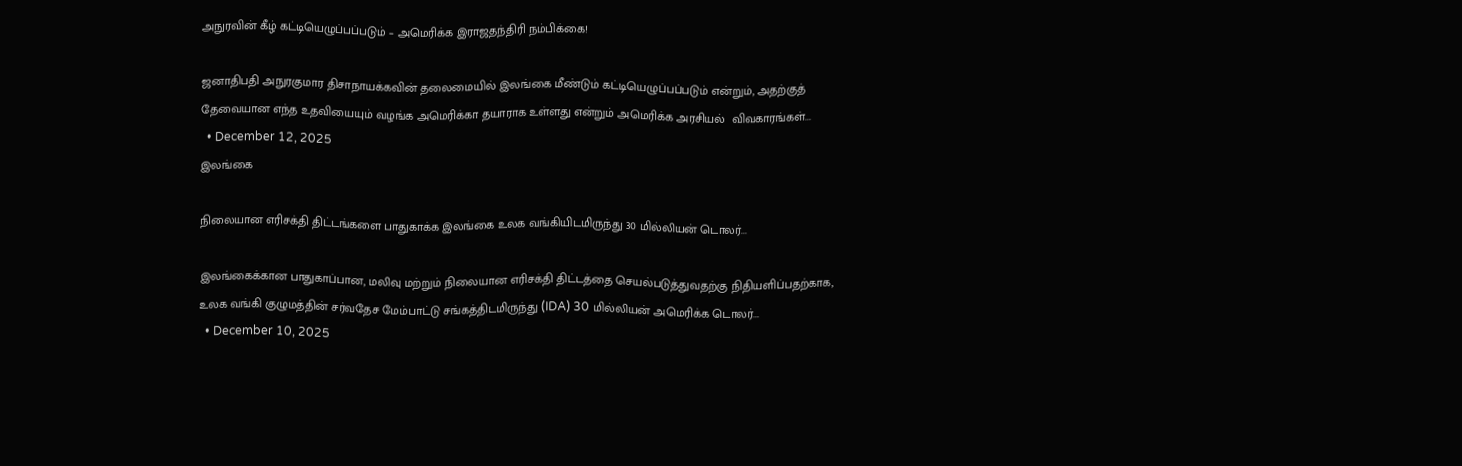அநுரவின் கீழ் கட்டியெழுப்பப்படும் – அமெரிக்க இராஜதந்திரி நம்பிக்கை!

ஜனாதிபதி அநுரகுமார திசாநாயக்கவின் தலைமையில் இலங்கை மீண்டும் கட்டியெழுப்பப்படும் என்றும், அதற்குத் தேவையான எந்த உதவியையும் வழங்க அமெரிக்கா தயாராக உள்ளது என்றும் அமெரிக்க அரசியல்  விவகாரங்கள்...
  • December 12, 2025
இலங்கை

நிலையான எரிசக்தி திட்டங்களை பாதுகாக்க இலங்கை உலக வங்கியிடமிருந்து 30 மில்லியன் டொலர்...

இலங்கைக்கான பாதுகாப்பான, மலிவு மற்றும் நிலையான எரிசக்தி திட்டத்தை செயல்படுத்துவதற்கு நிதியளிப்பதற்காக, உலக வங்கி குழுமத்தின் சர்வதேச மேம்பாட்டு சங்கத்திடமிருந்து (IDA) 30 மில்லியன் அமெரிக்க டொலர்...
  • December 10, 2025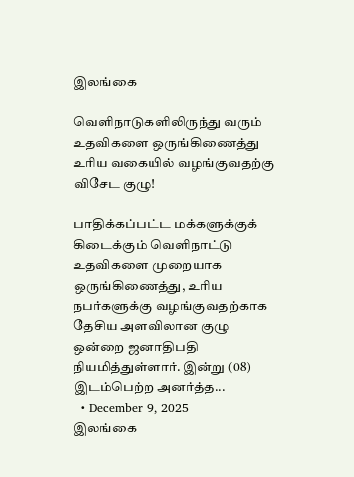இலங்கை

வெளிநாடுகளிலிருந்து வரும் உதவிகளை ஒருங்கிணைத்து உரிய வகையில் வழங்குவதற்கு விசேட குழு!

பாதிக்கப்பட்ட மக்களுக்குக் கிடைக்கும் வெளிநாட்டு உதவிகளை முறையாக ஒருங்கிணைத்து, உரிய நபர்களுக்கு வழங்குவதற்காக தேசிய அளவிலான குழு ஒன்றை ஜனாதிபதி நியமித்துள்ளார். இன்று (08) இடம்பெற்ற அனர்த்த...
  • December 9, 2025
இலங்கை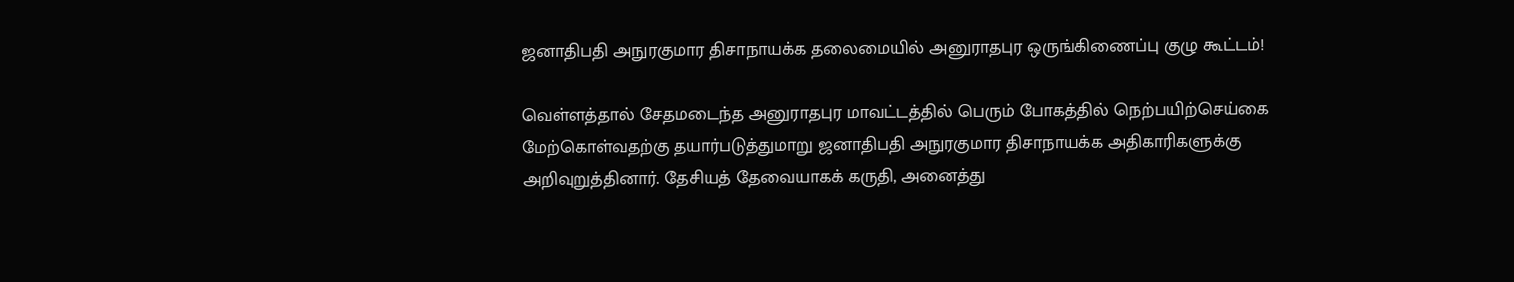ஜனாதிபதி அநுரகுமார திசாநாயக்க தலைமையில் அனுராதபுர ஒருங்கிணைப்பு குழு கூட்டம்!

வெள்ளத்தால் சேதமடைந்த அனுராதபுர மாவட்டத்தில் பெரும் போகத்தில் நெற்பயிற்செய்கை மேற்கொள்வதற்கு தயார்படுத்துமாறு ஜனாதிபதி அநுரகுமார திசாநாயக்க அதிகாரிகளுக்கு அறிவுறுத்தினார். தேசியத் தேவையாகக் கருதி, அனைத்து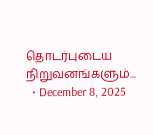தொடர்புடைய நிறுவனங்களும்...
  • December 8, 2025